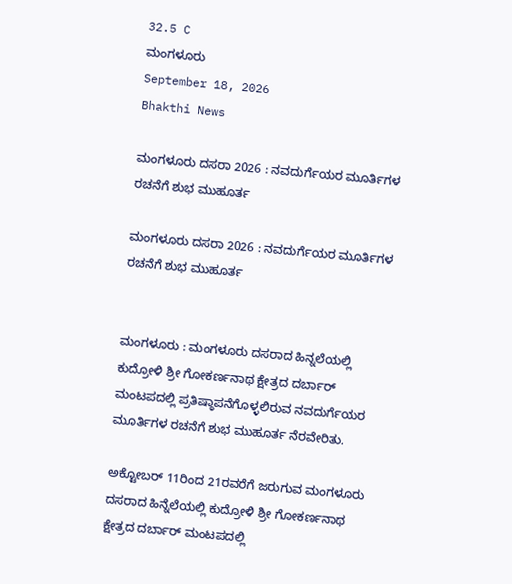32.5 C
ಮಂಗಳೂರು
September 18, 2026
Bhakthi News

ಮಂಗಳೂರು ದಸರಾ 2026 : ನವದುರ್ಗೆಯರ ಮೂರ್ತಿಗಳ ರಚನೆಗೆ ಶುಭ ಮುಹೂರ್ತ

ಮಂಗಳೂರು ದಸರಾ 2026 : ನವದುರ್ಗೆಯರ ಮೂರ್ತಿಗಳ ರಚನೆಗೆ ಶುಭ ಮುಹೂರ್ತ


ಮಂಗಳೂರು : ಮಂಗಳೂರು ದಸರಾದ ಹಿನ್ನಲೆಯಲ್ಲಿ ಕುದ್ರೋಳಿ ಶ್ರೀ ಗೋಕರ್ಣನಾಥ ಕ್ಷೇತ್ರದ ದರ್ಬಾರ್ ಮಂಟಪದಲ್ಲಿ ಪ್ರತಿಷ್ಠಾಪನೆಗೊಳ್ಳಲಿರುವ ನವದುರ್ಗೆಯರ ಮೂರ್ತಿಗಳ ರಚನೆಗೆ ಶುಭ ಮುಹೂರ್ತ ನೆರವೇರಿತು.

ಅಕ್ಟೋಬರ್ 11ರಿಂದ 21ರವರೆಗೆ ಜರುಗುವ ಮಂಗಳೂರು ದಸರಾದ ಹಿನ್ನೆಲೆಯಲ್ಲಿ ಕುದ್ರೋಳಿ ಶ್ರೀ ಗೋಕರ್ಣನಾಥ ಕ್ಷೇತ್ರದ ದರ್ಬಾರ್ ಮಂಟಪದಲ್ಲಿ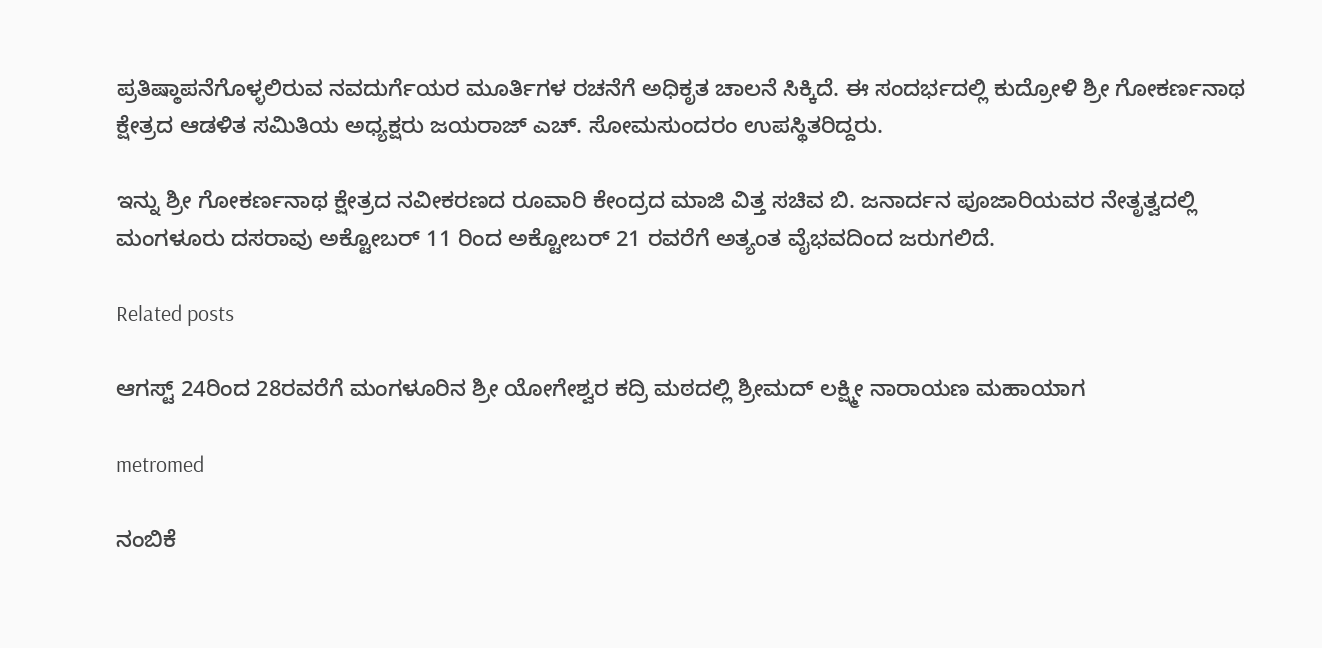ಪ್ರತಿಷ್ಠಾಪನೆಗೊಳ್ಳಲಿರುವ ನವದುರ್ಗೆಯರ ಮೂರ್ತಿಗಳ ರಚನೆಗೆ ಅಧಿಕೃತ ಚಾಲನೆ ಸಿಕ್ಕಿದೆ. ಈ ಸಂದರ್ಭದಲ್ಲಿ ಕುದ್ರೋಳಿ ಶ್ರೀ ಗೋಕರ್ಣನಾಥ ಕ್ಷೇತ್ರದ ಆಡಳಿತ ಸಮಿತಿಯ ಅಧ್ಯಕ್ಷರು ಜಯರಾಜ್ ಎಚ್. ಸೋಮಸುಂದರಂ ಉಪಸ್ಥಿತರಿದ್ದರು.

ಇನ್ನು ಶ್ರೀ ಗೋಕರ್ಣನಾಥ ಕ್ಷೇತ್ರದ ನವೀಕರಣದ ರೂವಾರಿ ಕೇಂದ್ರದ ಮಾಜಿ ವಿತ್ತ ಸಚಿವ ಬಿ. ಜನಾರ್ದನ ಪೂಜಾರಿಯವರ ನೇತೃತ್ವದಲ್ಲಿ ಮಂಗಳೂರು ದಸರಾವು ಅಕ್ಟೋಬರ್ 11 ರಿಂದ ಅಕ್ಟೋಬರ್ 21 ರವರೆಗೆ ಅತ್ಯಂತ ವೈಭವದಿಂದ ಜರುಗಲಿದೆ.

Related posts

ಆಗಸ್ಟ್ 24ರಿಂದ 28ರವರೆಗೆ ಮಂಗಳೂರಿನ ಶ್ರೀ ಯೋಗೇಶ್ವರ ಕದ್ರಿ ಮಠದಲ್ಲಿ ಶ್ರೀಮದ್ ಲಕ್ಷ್ಮೀ ನಾರಾಯಣ ಮಹಾಯಾಗ

metromed

ನಂಬಿಕೆ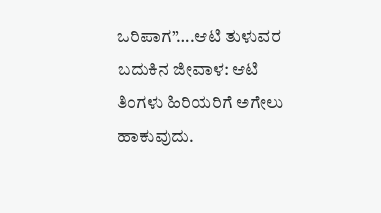ಒರಿಪಾಗ”….ಆಟಿ ತುಳುವರ ಬದುಕಿನ ಜೀವಾಳ: ಆಟಿ ತಿಂಗಳು ಹಿರಿಯರಿಗೆ ಅಗೇಲು ಹಾಕುವುದು.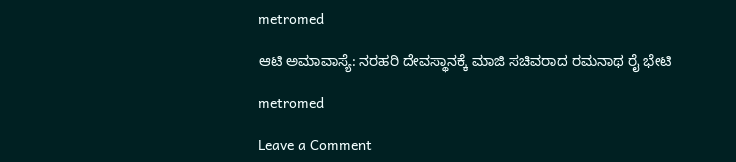metromed

ಆಟಿ ಅಮಾವಾಸ್ಯೆ: ನರಹರಿ ದೇವಸ್ಥಾನಕ್ಕೆ ಮಾಜಿ ಸಚಿವರಾದ ರಮನಾಥ ರೈ ಭೇಟಿ

metromed

Leave a Comment